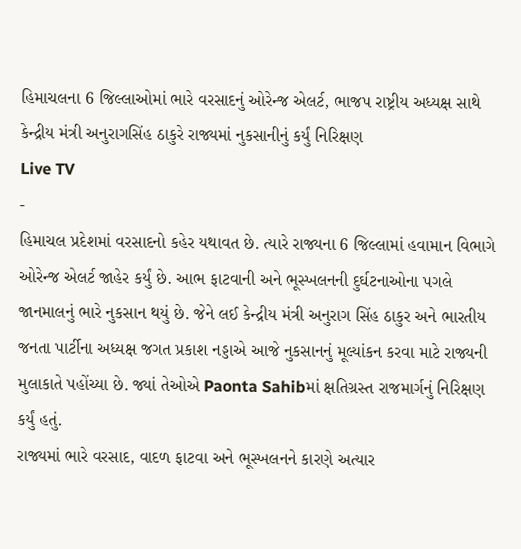હિમાચલના 6 જિલ્લાઓમાં ભારે વરસાદનું ઓરેન્જ એલર્ટ, ભાજપ રાષ્ટ્રીય અધ્યક્ષ સાથે કેન્દ્રીય મંત્રી અનુરાગસિંહ ઠાકુરે રાજ્યમાં નુકસાનીનું કર્યું નિરિક્ષણ
Live TV
-
હિમાચલ પ્રદેશમાં વરસાદનો કહેર યથાવત છે. ત્યારે રાજ્યના 6 જિલ્લામાં હવામાન વિભાગે ઓરેન્જ એલર્ટ જાહેર કર્યું છે. આભ ફાટવાની અને ભૂસ્ખલનની દુર્ઘટનાઓના પગલે જાનમાલનું ભારે નુકસાન થયું છે. જેને લઈ કેન્દ્રીય મંત્રી અનુરાગ સિંહ ઠાકુર અને ભારતીય જનતા પાર્ટીના અધ્યક્ષ જગત પ્રકાશ નડ્ડાએ આજે નુકસાનનું મૂલ્યાંકન કરવા માટે રાજ્યની મુલાકાતે પહોંચ્યા છે. જ્યાં તેઓએ Paonta Sahibમાં ક્ષતિગ્રસ્ત રાજમાર્ગનું નિરિક્ષણ કર્યું હતું.
રાજ્યમાં ભારે વરસાદ, વાદળ ફાટવા અને ભૂસ્ખલનને કારણે અત્યાર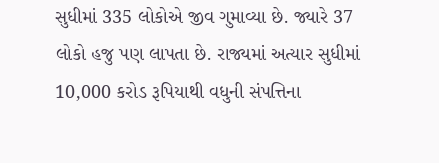સુધીમાં 335 લોકોએ જીવ ગુમાવ્યા છે. જ્યારે 37 લોકો હજુ પણ લાપતા છે. રાજ્યમાં અત્યાર સુધીમાં 10,000 કરોડ રૂપિયાથી વધુની સંપત્તિના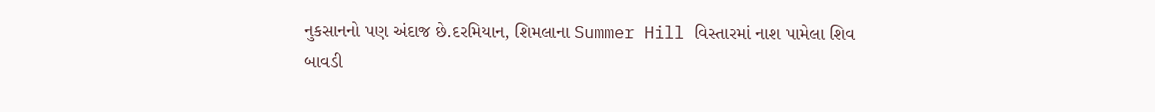નુકસાનનો પણ અંદાજ છે.દરમિયાન, શિમલાના Summer Hill વિસ્તારમાં નાશ પામેલા શિવ બાવડી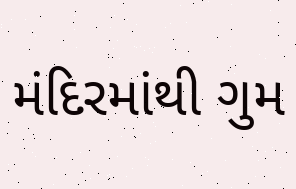મંદિરમાંથી ગુમ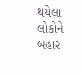થયેલા લોકોને બહાર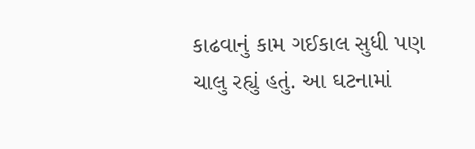કાઢવાનું કામ ગઈકાલ સુધી પણ ચાલુ રહ્યું હતું. આ ઘટનામાં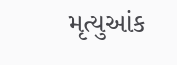મૃત્યુઆંક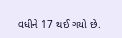વધીને 17 થઈ ગયો છે.